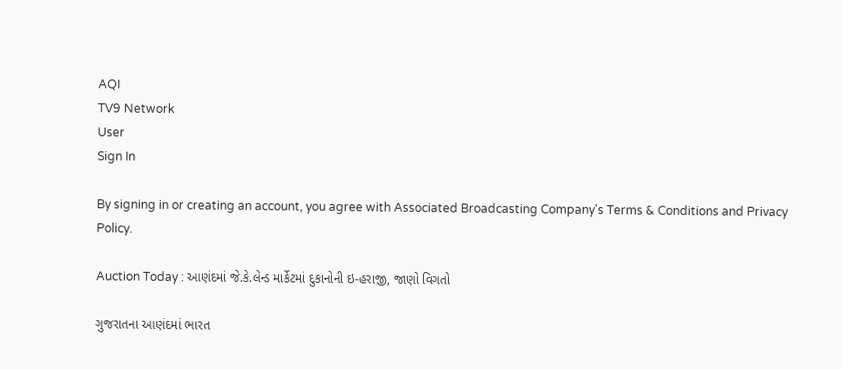AQI
TV9 Network
User
Sign In

By signing in or creating an account, you agree with Associated Broadcasting Company's Terms & Conditions and Privacy Policy.

Auction Today : આણંદમાં જે.કે.લેન્ડ માર્કેટમાં દુકાનોની ઇ-હરાજી, જાણો વિગતો

ગુજરાતના આણંદમાં ભારત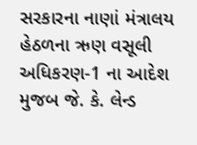સરકારના નાણાં મંત્રાલય હેઠળના ઋણ વસૂલી અધિકરણ-1 ના આદેશ મુજબ જે. કે. લેન્ડ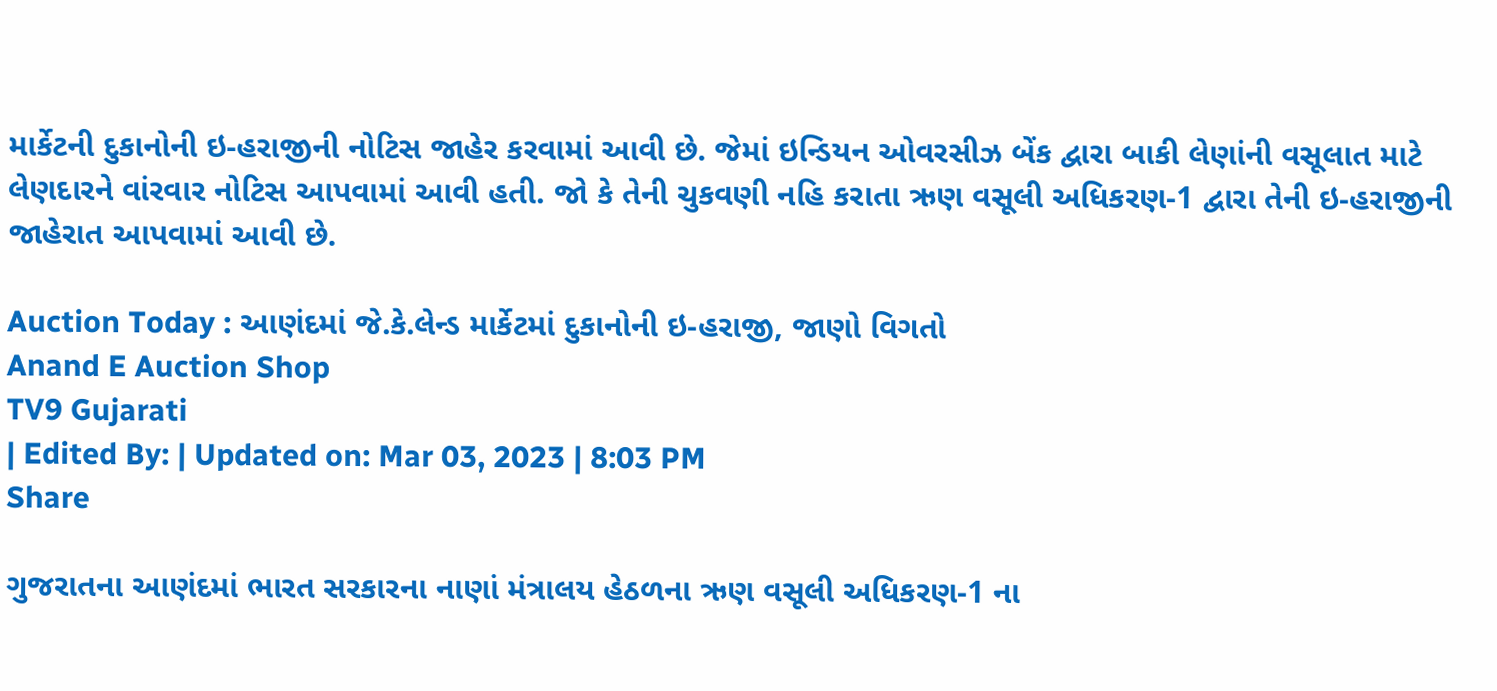માર્કેટની દુકાનોની ઇ-હરાજીની નોટિસ જાહેર કરવામાં આવી છે. જેમાં ઇન્ડિયન ઓવરસીઝ બેંક દ્વારા બાકી લેણાંની વસૂલાત માટે લેણદારને વાંરવાર નોટિસ આપવામાં આવી હતી. જો કે તેની ચુકવણી નહિ કરાતા ઋણ વસૂલી અધિકરણ-1 દ્વારા તેની ઇ-હરાજીની જાહેરાત આપવામાં આવી છે.

Auction Today : આણંદમાં જે.કે.લેન્ડ માર્કેટમાં દુકાનોની ઇ-હરાજી, જાણો વિગતો
Anand E Auction Shop
TV9 Gujarati
| Edited By: | Updated on: Mar 03, 2023 | 8:03 PM
Share

ગુજરાતના આણંદમાં ભારત સરકારના નાણાં મંત્રાલય હેઠળના ઋણ વસૂલી અધિકરણ-1 ના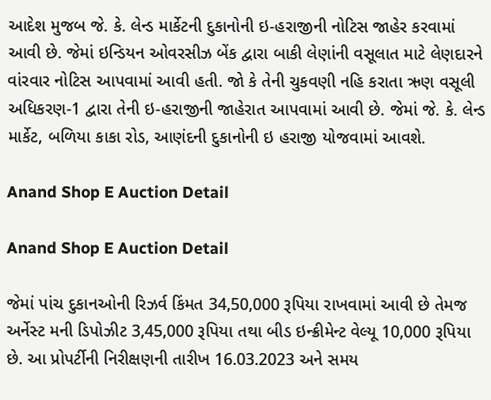આદેશ મુજબ જે. કે. લેન્ડ માર્કેટની દુકાનોની ઇ-હરાજીની નોટિસ જાહેર કરવામાં આવી છે. જેમાં ઇન્ડિયન ઓવરસીઝ બેંક દ્વારા બાકી લેણાંની વસૂલાત માટે લેણદારને વાંરવાર નોટિસ આપવામાં આવી હતી. જો કે તેની ચુકવણી નહિ કરાતા ઋણ વસૂલી અધિકરણ-1 દ્વારા તેની ઇ-હરાજીની જાહેરાત આપવામાં આવી છે. જેમાં જે. કે. લેન્ડ માર્કેટ, બળિયા કાકા રોડ, આણંદની દુકાનોની ઇ હરાજી યોજવામાં આવશે.

Anand Shop E Auction Detail

Anand Shop E Auction Detail

જેમાં પાંચ દુકાનઓની રિઝર્વ કિંમત 34,50,000 રૂપિયા રાખવામાં આવી છે તેમજ અર્નેસ્ટ મની ડિપોઝીટ 3,45,000 રૂપિયા તથા બીડ ઇન્ક્રીમેન્ટ વેલ્યૂ 10,000 રૂપિયા છે. આ પ્રોપર્ટીની નિરીક્ષણની તારીખ 16.03.2023 અને સમય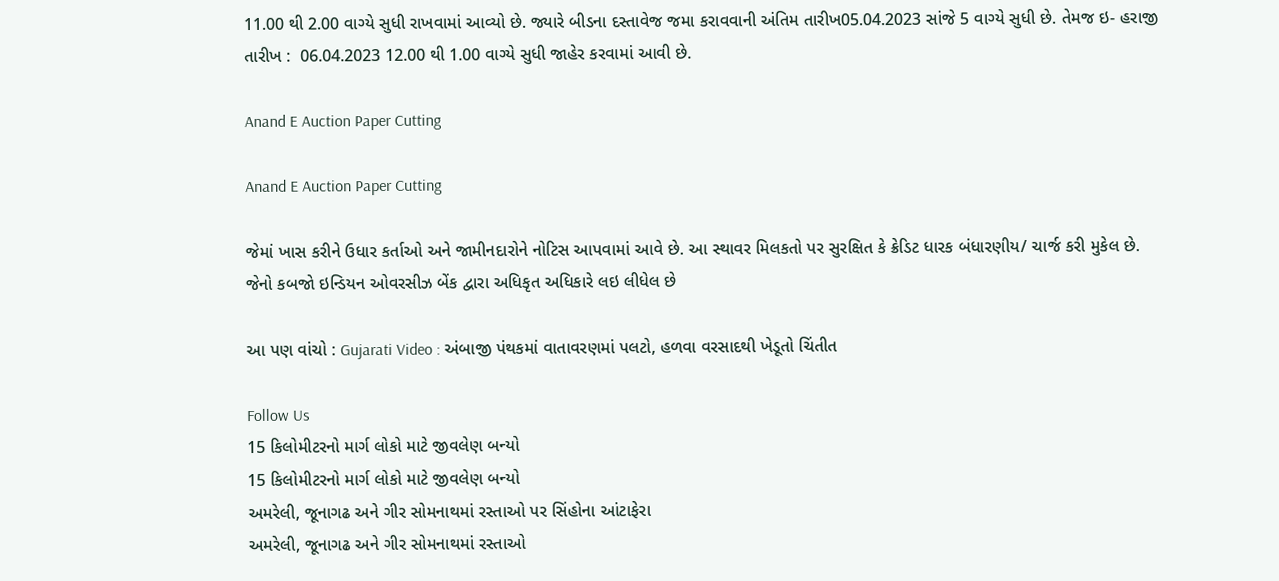11.00 થી 2.00 વાગ્યે સુધી રાખવામાં આવ્યો છે. જ્યારે બીડના દસ્તાવેજ જમા કરાવવાની અંતિમ તારીખ05.04.2023 સાંજે 5 વાગ્યે સુધી છે. તેમજ ઇ- હરાજી તારીખ :  06.04.2023 12.00 થી 1.00 વાગ્યે સુધી જાહેર કરવામાં આવી છે.

Anand E Auction Paper Cutting

Anand E Auction Paper Cutting

જેમાં ખાસ કરીને ઉધાર કર્તાઓ અને જામીનદારોને નોટિસ આપવામાં આવે છે. આ સ્થાવર મિલકતો પર સુરક્ષિત કે ક્રેડિટ ધારક બંધારણીય/ ચાર્જ કરી મુકેલ છે. જેનો કબજો ઇન્ડિયન ઓવરસીઝ બેંક દ્વારા અધિકૃત અધિકારે લઇ લીધેલ છે

આ પણ વાંચો : Gujarati Video : અંબાજી પંથકમાં વાતાવરણમાં પલટો, હળવા વરસાદથી ખેડૂતો ચિંતીત

Follow Us
15 કિલોમીટરનો માર્ગ લોકો માટે જીવલેણ બન્યો
15 કિલોમીટરનો માર્ગ લોકો માટે જીવલેણ બન્યો
અમરેલી, જૂનાગઢ અને ગીર સોમનાથમાં રસ્તાઓ પર સિંહોના આંટાફેરા
અમરેલી, જૂનાગઢ અને ગીર સોમનાથમાં રસ્તાઓ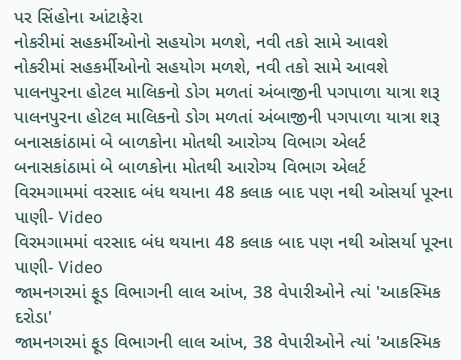પર સિંહોના આંટાફેરા
નોકરીમાં સહકર્મીઓનો સહયોગ મળશે, નવી તકો સામે આવશે
નોકરીમાં સહકર્મીઓનો સહયોગ મળશે, નવી તકો સામે આવશે
પાલનપુરના હોટલ માલિકનો ડોગ મળતાં અંબાજીની પગપાળા યાત્રા શરૂ
પાલનપુરના હોટલ માલિકનો ડોગ મળતાં અંબાજીની પગપાળા યાત્રા શરૂ
બનાસકાંઠામાં બે બાળકોના મોતથી આરોગ્ય વિભાગ એલર્ટ
બનાસકાંઠામાં બે બાળકોના મોતથી આરોગ્ય વિભાગ એલર્ટ
વિરમગામમાં વરસાદ બંધ થયાના 48 કલાક બાદ પણ નથી ઓસર્યા પૂરના પાણી- Video
વિરમગામમાં વરસાદ બંધ થયાના 48 કલાક બાદ પણ નથી ઓસર્યા પૂરના પાણી- Video
જામનગરમાં ફૂડ વિભાગની લાલ આંખ, 38 વેપારીઓને ત્યાં 'આકસ્મિક દરોડા'
જામનગરમાં ફૂડ વિભાગની લાલ આંખ, 38 વેપારીઓને ત્યાં 'આકસ્મિક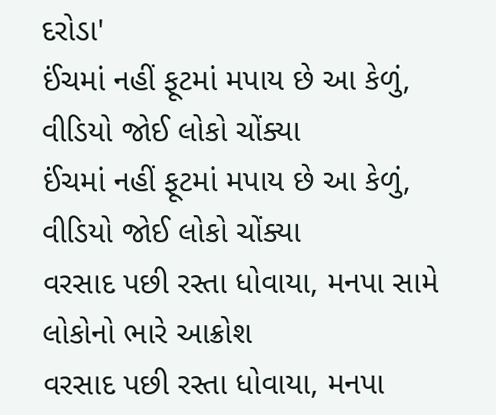દરોડા'
ઈંચમાં નહીં ફૂટમાં મપાય છે આ કેળું, વીડિયો જોઈ લોકો ચોંક્યા
ઈંચમાં નહીં ફૂટમાં મપાય છે આ કેળું, વીડિયો જોઈ લોકો ચોંક્યા
વરસાદ પછી રસ્તા ધોવાયા, મનપા સામે લોકોનો ભારે આક્રોશ
વરસાદ પછી રસ્તા ધોવાયા, મનપા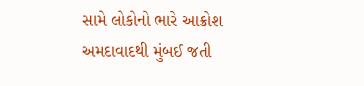સામે લોકોનો ભારે આક્રોશ
અમદાવાદથી મુંબઈ જતી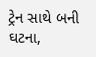ટ્રેન સાથે બની ઘટના,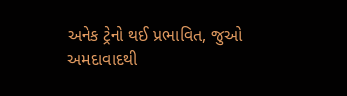અનેક ટ્રેનો થઈ પ્રભાવિત, જુઓ
અમદાવાદથી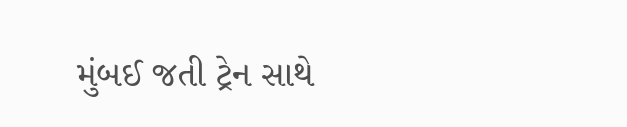મુંબઈ જતી ટ્રેન સાથે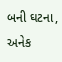બની ઘટના, અનેક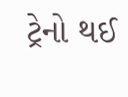ટ્રેનો થઈ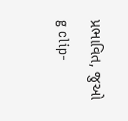પ્રભાવિત, જુઓ
g clip-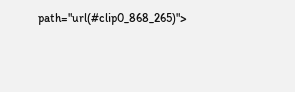path="url(#clip0_868_265)">